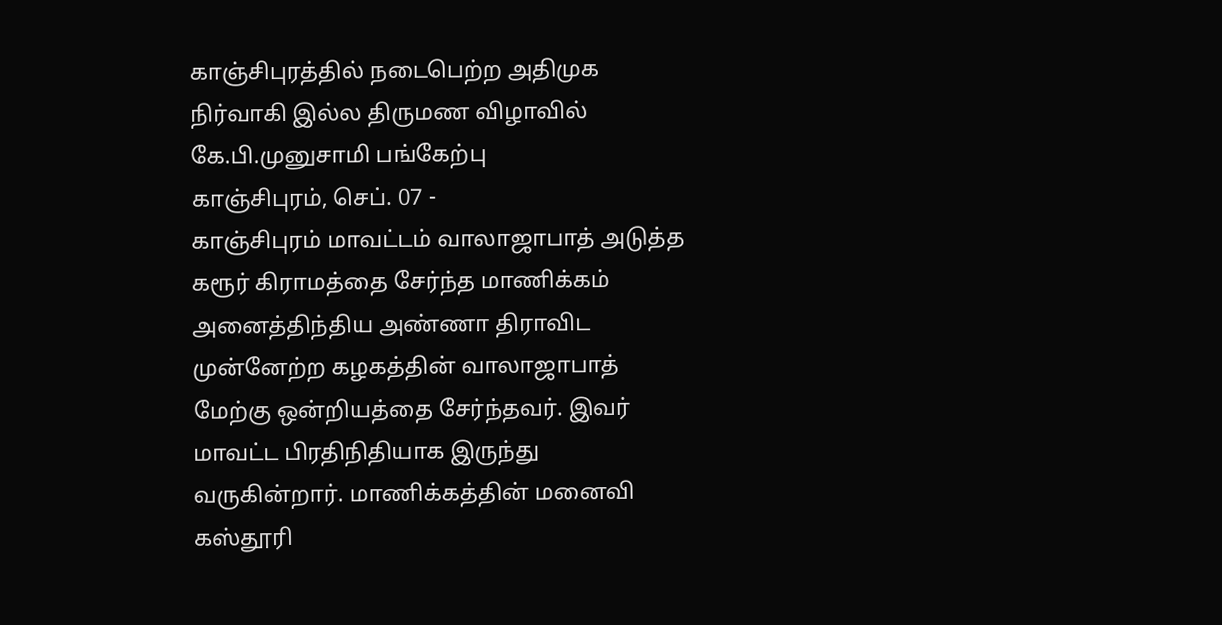காஞ்சிபுரத்தில் நடைபெற்ற அதிமுக நிர்வாகி இல்ல திருமண விழாவில் கே.பி.முனுசாமி பங்கேற்பு
காஞ்சிபுரம், செப். 07 -
காஞ்சிபுரம் மாவட்டம் வாலாஜாபாத் அடுத்த கரூர் கிராமத்தை சேர்ந்த மாணிக்கம் அனைத்திந்திய அண்ணா திராவிட முன்னேற்ற கழகத்தின் வாலாஜாபாத் மேற்கு ஒன்றியத்தை சேர்ந்தவர். இவர் மாவட்ட பிரதிநிதியாக இருந்து வருகின்றார். மாணிக்கத்தின் மனைவி கஸ்தூரி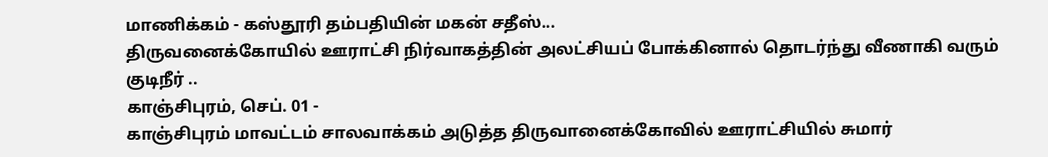மாணிக்கம் - கஸ்தூரி தம்பதியின் மகன் சதீஸ்...
திருவனைக்கோயில் ஊராட்சி நிர்வாகத்தின் அலட்சியப் போக்கினால் தொடர்ந்து வீணாகி வரும் குடிநீர் ..
காஞ்சிபுரம், செப். 01 -
காஞ்சிபுரம் மாவட்டம் சாலவாக்கம் அடுத்த திருவானைக்கோவில் ஊராட்சியில் சுமார்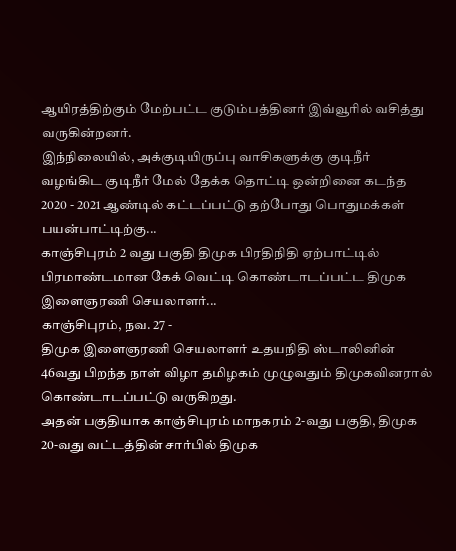ஆயிரத்திற்கும் மேற்பட்ட குடும்பத்தினர் இவ்வூரில் வசித்து வருகின்றனர்.
இந்நிலையில், அக்குடியிருப்பு வாசிகளுக்கு குடிநீர் வழங்கிட குடிநீர் மேல் தேக்க தொட்டி ஒன்றினை கடந்த 2020 - 2021 ஆண்டில் கட்டப்பட்டு தற்போது பொதுமக்கள் பயன்பாட்டிற்கு...
காஞ்சிபுரம் 2 வது பகுதி திமுக பிரதிநிதி ஏற்பாட்டில் பிரமாண்டமான கேக் வெட்டி கொண்டாடப்பட்ட திமுக இளைஞரணி செயலாளர்...
காஞ்சிபுரம், நவ. 27 -
திமுக இளைஞரணி செயலாளர் உதயநிதி ஸ்டாலினின் 46வது பிறந்த நாள் விழா தமிழகம் முழுவதும் திமுகவினரால் கொண்டாடப்பட்டு வருகிறது.
அதன் பகுதியாக காஞ்சிபுரம் மாநகரம் 2-வது பகுதி, திமுக 20-வது வட்டத்தின் சார்பில் திமுக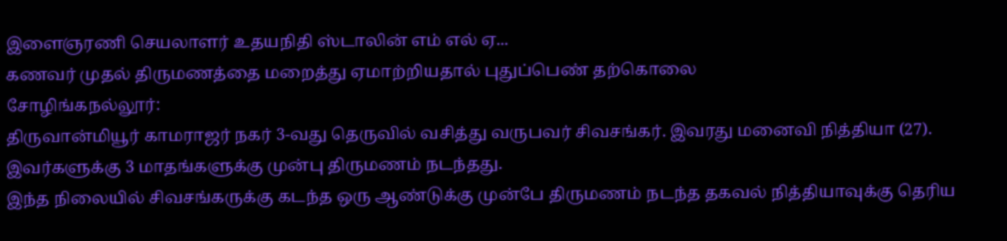இளைஞரணி செயலாளர் உதயநிதி ஸ்டாலின் எம் எல் ஏ...
கணவர் முதல் திருமணத்தை மறைத்து ஏமாற்றியதால் புதுப்பெண் தற்கொலை
சோழிங்கநல்லூர்:
திருவான்மியூர் காமராஜர் நகர் 3-வது தெருவில் வசித்து வருபவர் சிவசங்கர். இவரது மனைவி நித்தியா (27). இவர்களுக்கு 3 மாதங்களுக்கு முன்பு திருமணம் நடந்தது.
இந்த நிலையில் சிவசங்கருக்கு கடந்த ஒரு ஆண்டுக்கு முன்பே திருமணம் நடந்த தகவல் நித்தியாவுக்கு தெரிய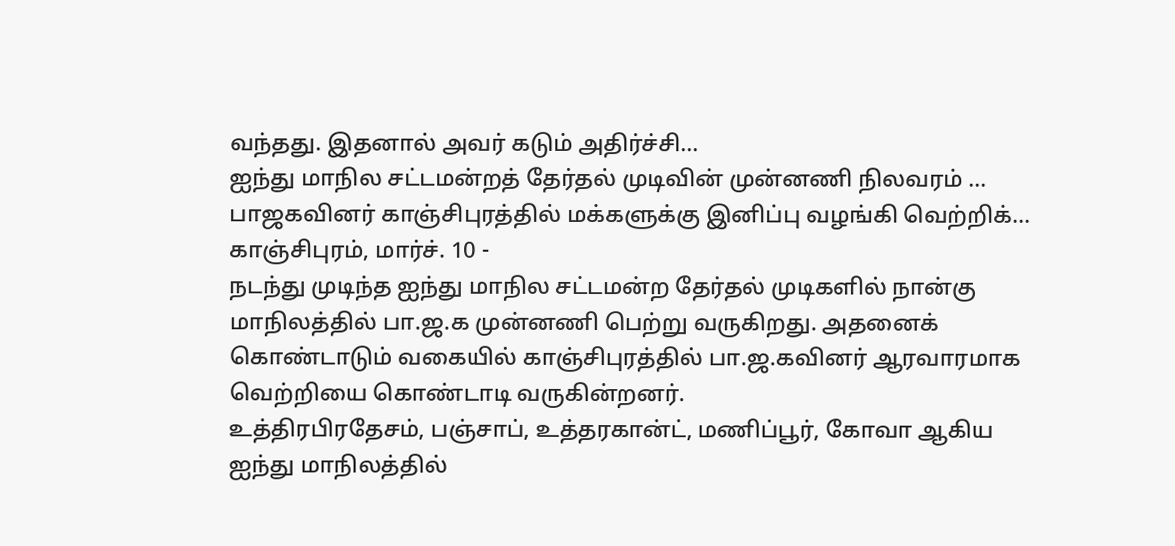வந்தது. இதனால் அவர் கடும் அதிர்ச்சி...
ஐந்து மாநில சட்டமன்றத் தேர்தல் முடிவின் முன்னணி நிலவரம் … பாஜகவினர் காஞ்சிபுரத்தில் மக்களுக்கு இனிப்பு வழங்கி வெற்றிக்...
காஞ்சிபுரம், மார்ச். 10 -
நடந்து முடிந்த ஐந்து மாநில சட்டமன்ற தேர்தல் முடிகளில் நான்கு மாநிலத்தில் பா.ஜ.க முன்னணி பெற்று வருகிறது. அதனைக் கொண்டாடும் வகையில் காஞ்சிபுரத்தில் பா.ஜ.கவினர் ஆரவாரமாக வெற்றியை கொண்டாடி வருகின்றனர்.
உத்திரபிரதேசம், பஞ்சாப், உத்தரகான்ட், மணிப்பூர், கோவா ஆகிய ஐந்து மாநிலத்தில்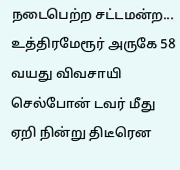நடைபெற்ற சட்டமன்ற...
உத்திரமேரூர் அருகே 58 வயது விவசாயி செல்போன் டவர் மீது ஏறி நின்று திடீரென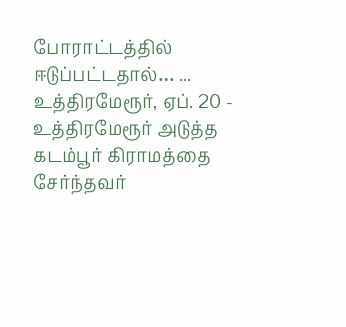போராட்டத்தில் ஈடுப்பட்டதால்… ...
உத்திரமேரூர், ஏப். 20 -
உத்திரமேரூர் அடுத்த கடம்பூர் கிராமத்தை சேர்ந்தவர்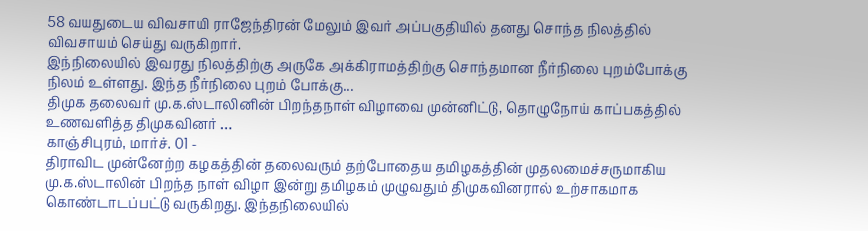58 வயதுடைய விவசாயி ராஜேந்திரன் மேலும் இவர் அப்பகுதியில் தனது சொந்த நிலத்தில் விவசாயம் செய்து வருகிறார்.
இந்நிலையில் இவரது நிலத்திற்கு அருகே அக்கிராமத்திற்கு சொந்தமான நீர்நிலை புறம்போக்கு நிலம் உள்ளது. இந்த நீர்நிலை புறம் போக்கு...
திமுக தலைவர் மு.க.ஸ்டாலினின் பிறந்தநாள் விழாவை முன்னிட்டு, தொழுநோய் காப்பகத்தில் உணவளித்த திமுகவினர் …
காஞ்சிபுரம், மார்ச். 01 -
திராவிட முன்னேற்ற கழகத்தின் தலைவரும் தற்போதைய தமிழகத்தின் முதலமைச்சருமாகிய மு.க.ஸ்டாலின் பிறந்த நாள் விழா இன்று தமிழகம் முழுவதும் திமுகவினரால் உற்சாகமாக கொண்டாடப்பட்டு வருகிறது. இந்தநிலையில்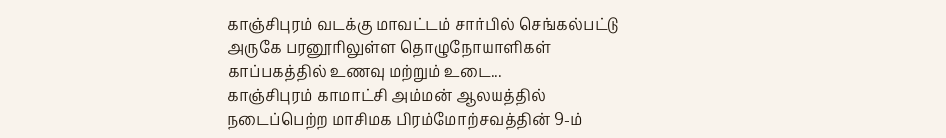காஞ்சிபுரம் வடக்கு மாவட்டம் சார்பில் செங்கல்பட்டு அருகே பரனூரிலுள்ள தொழுநோயாளிகள் காப்பகத்தில் உணவு மற்றும் உடை...
காஞ்சிபுரம் காமாட்சி அம்மன் ஆலயத்தில் நடைப்பெற்ற மாசிமக பிரம்மோற்சவத்தின் 9-ம்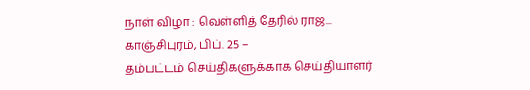நாள் விழா : வெள்ளித் தேரில் ராஜ...
காஞ்சிபுரம், பிப். 25 –
தம்பட்டம் செய்திகளுக்காக செய்தியாளர்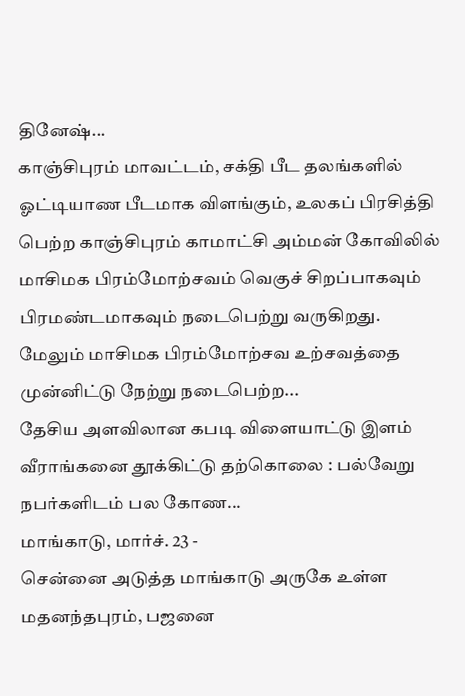தினேஷ்...
காஞ்சிபுரம் மாவட்டம், சக்தி பீட தலங்களில் ஓட்டியாண பீடமாக விளங்கும், உலகப் பிரசித்தி பெற்ற காஞ்சிபுரம் காமாட்சி அம்மன் கோவிலில் மாசிமக பிரம்மோற்சவம் வெகுச் சிறப்பாகவும் பிரமண்டமாகவும் நடைபெற்று வருகிறது.
மேலும் மாசிமக பிரம்மோற்சவ உற்சவத்தை முன்னிட்டு நேற்று நடைபெற்ற...
தேசிய அளவிலான கபடி விளையாட்டு இளம் வீராங்கனை தூக்கிட்டு தற்கொலை : பல்வேறு நபர்களிடம் பல கோண...
மாங்காடு, மார்ச். 23 -
சென்னை அடுத்த மாங்காடு அருகே உள்ள மதனந்தபுரம், பஜனை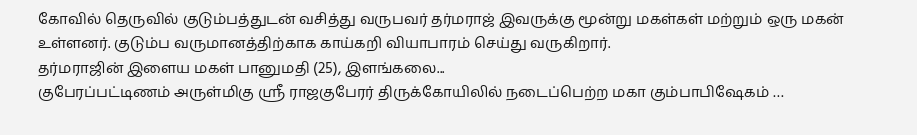கோவில் தெருவில் குடும்பத்துடன் வசித்து வருபவர் தர்மராஜ் இவருக்கு மூன்று மகள்கள் மற்றும் ஒரு மகன் உள்ளனர். குடும்ப வருமானத்திற்காக காய்கறி வியாபாரம் செய்து வருகிறார்.
தர்மராஜின் இளைய மகள் பானுமதி (25), இளங்கலை...
குபேரப்பட்டிணம் அருள்மிகு ஸ்ரீ ராஜகுபேரர் திருக்கோயிலில் நடைப்பெற்ற மகா கும்பாபிஷேகம் …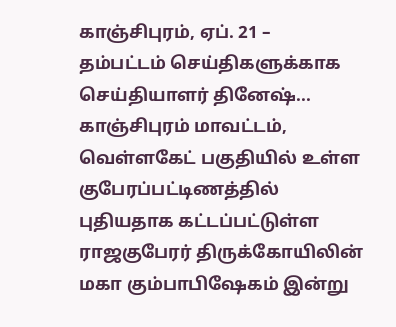காஞ்சிபுரம், ஏப். 21 –
தம்பட்டம் செய்திகளுக்காக செய்தியாளர் தினேஷ்...
காஞ்சிபுரம் மாவட்டம், வெள்ளகேட் பகுதியில் உள்ள குபேரப்பட்டிணத்தில் புதியதாக கட்டப்பட்டுள்ள ராஜகுபேரர் திருக்கோயிலின் மகா கும்பாபிஷேகம் இன்று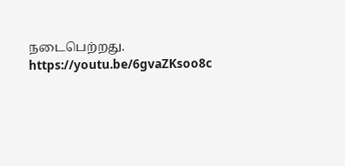நடைபெற்றது.
https://youtu.be/6gvaZKsoo8c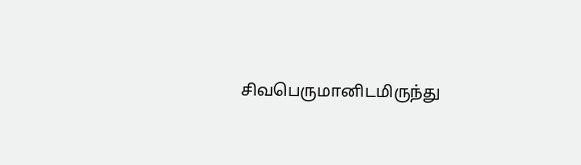சிவபெருமானிடமிருந்து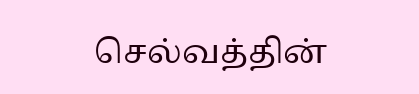செல்வத்தின்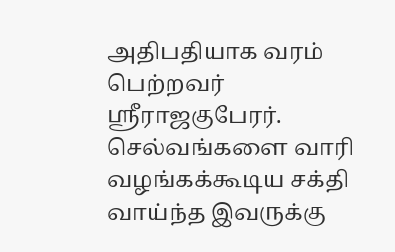அதிபதியாக வரம் பெற்றவர் ஸ்ரீராஜகுபேரர். செல்வங்களை வாரி வழங்கக்கூடிய சக்தி வாய்ந்த இவருக்கு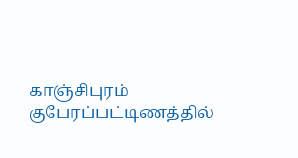காஞ்சிபுரம் குபேரப்பட்டிணத்தில்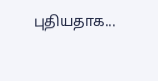புதியதாக...